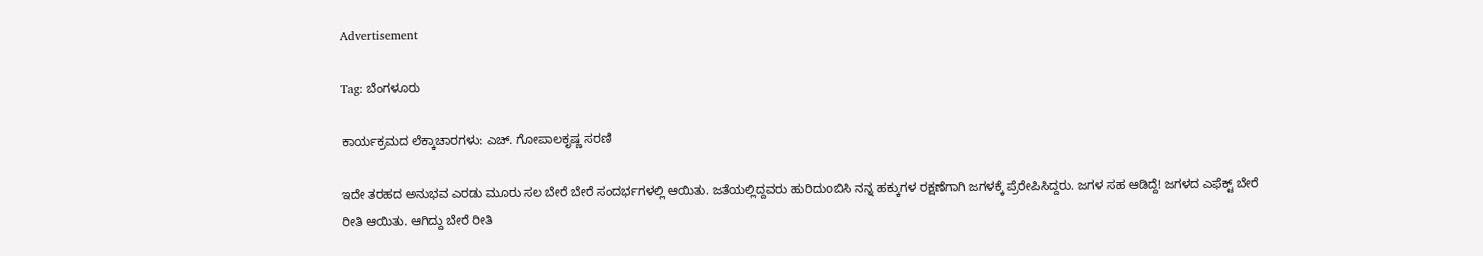Advertisement

Tag: ಬೆಂಗಳೂರು

ಕಾರ್ಯಕ್ರಮದ ಲೆಕ್ಕಾಚಾರಗಳು: ಎಚ್. ಗೋಪಾಲಕೃಷ್ಣ ಸರಣಿ

ಇದೇ ತರಹದ ಅನುಭವ ಎರಡು ಮೂರು ಸಲ ಬೇರೆ ಬೇರೆ ಸಂದರ್ಭಗಳಲ್ಲಿ ಆಯಿತು. ಜತೆಯಲ್ಲಿದ್ದವರು ಹುರಿದುoಬಿಸಿ ನನ್ನ ಹಕ್ಕುಗಳ ರಕ್ಷಣೆಗಾಗಿ ಜಗಳಕ್ಕೆ ಪ್ರೆರೇಪಿಸಿದ್ದರು. ಜಗಳ ಸಹ ಆಡಿದ್ದೆ! ಜಗಳದ ಎಫೆಕ್ಟ್ ಬೇರೆ ರೀತಿ ಆಯಿತು. ಆಗಿದ್ದು ಬೇರೆ ರೀತಿ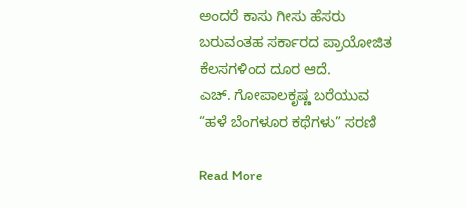ಅಂದರೆ ಕಾಸು ಗೀಸು ಹೆಸರು ಬರುವಂತಹ ಸರ್ಕಾರದ ಪ್ರಾಯೋಜಿತ ಕೆಲಸಗಳಿಂದ ದೂರ ಆದೆ.
ಎಚ್. ಗೋಪಾಲಕೃಷ್ಣ ಬರೆಯುವ “ಹಳೆ ಬೆಂಗಳೂರ ಕಥೆಗಳು” ಸರಣಿ

Read More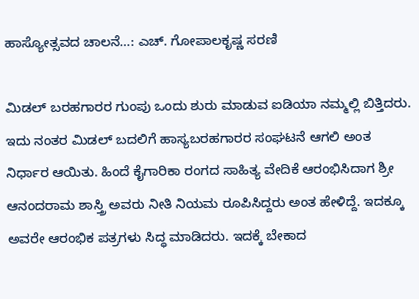ಹಾಸ್ಯೋತ್ಸವದ ಚಾಲನೆ…: ಎಚ್. ಗೋಪಾಲಕೃಷ್ಣ ಸರಣಿ

ಮಿಡಲ್ ಬರಹಗಾರರ ಗುಂಪು ಒಂದು ಶುರು ಮಾಡುವ ಐಡಿಯಾ ನಮ್ಮಲ್ಲಿ ಬಿತ್ತಿದರು. ಇದು ನಂತರ ಮಿಡಲ್ ಬದಲಿಗೆ ಹಾಸ್ಯಬರಹಗಾರರ ಸಂಘಟನೆ ಆಗಲಿ ಅಂತ ನಿರ್ಧಾರ ಆಯಿತು. ಹಿಂದೆ ಕೈಗಾರಿಕಾ ರಂಗದ ಸಾಹಿತ್ಯ ವೇದಿಕೆ ಆರಂಭಿಸಿದಾಗ ಶ್ರೀ ಆನಂದರಾಮ ಶಾಸ್ತ್ರಿ ಅವರು ನೀತಿ ನಿಯಮ ರೂಪಿಸಿದ್ದರು ಅಂತ ಹೇಳಿದ್ದೆ. ಇದಕ್ಕೂ ಅವರೇ ಆರಂಭಿಕ ಪತ್ರಗಳು ಸಿದ್ಧ ಮಾಡಿದರು. ಇದಕ್ಕೆ ಬೇಕಾದ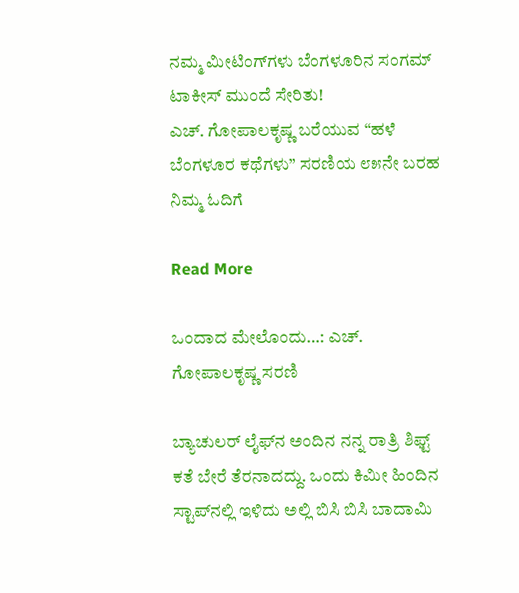ನಮ್ಮ ಮೀಟಿಂಗ್‌ಗಳು ಬೆಂಗಳೂರಿನ ಸಂಗಮ್ ಟಾಕೀಸ್ ಮುಂದೆ ಸೇರಿತು!
ಎಚ್. ಗೋಪಾಲಕೃಷ್ಣ ಬರೆಯುವ “ಹಳೆ ಬೆಂಗಳೂರ ಕಥೆಗಳು” ಸರಣಿಯ ೮೫ನೇ ಬರಹ ನಿಮ್ಮ ಓದಿಗೆ

Read More

ಒಂದಾದ ಮೇಲೊಂದು…: ಎಚ್. ಗೋಪಾಲಕೃಷ್ಣ ಸರಣಿ

ಬ್ಯಾಚುಲರ್ ಲೈಫ್‌ನ ಅಂದಿನ ನನ್ನ ರಾತ್ರಿ ಶಿಫ್ಟ್ ಕತೆ ಬೇರೆ ತೆರನಾದದ್ದು. ಒಂದು ಕಿಮೀ ಹಿಂದಿನ ಸ್ಟಾಪ್‌ನಲ್ಲಿ ಇಳಿದು ಅಲ್ಲಿ ಬಿಸಿ ಬಿಸಿ ಬಾದಾಮಿ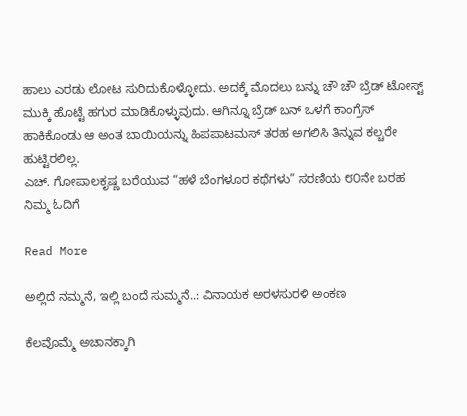ಹಾಲು ಎರಡು ಲೋಟ ಸುರಿದುಕೊಳ್ಳೋದು. ಅದಕ್ಕೆ ಮೊದಲು ಬನ್ನು ಚೌ ಚೌ ಬ್ರೆಡ್ ಟೋಸ್ಟ್ ಮುಕ್ಕಿ ಹೊಟ್ಟೆ ಹಗುರ ಮಾಡಿಕೊಳ್ಳುವುದು. ಆಗಿನ್ನೂ ಬ್ರೆಡ್ ಬನ್ ಒಳಗೆ ಕಾಂಗ್ರೆಸ್ ಹಾಕಿಕೊಂಡು ಆ ಅಂತ ಬಾಯಿಯನ್ನು ಹಿಪಪಾಟಮಸ್ ತರಹ ಅಗಲಿಸಿ ತಿನ್ನುವ ಕಲ್ಚರೇ ಹುಟ್ಟಿರಲಿಲ್ಲ.
ಎಚ್. ಗೋಪಾಲಕೃಷ್ಣ ಬರೆಯುವ “ಹಳೆ ಬೆಂಗಳೂರ ಕಥೆಗಳು” ಸರಣಿಯ ೮೦ನೇ ಬರಹ ನಿಮ್ಮ ಓದಿಗೆ

Read More

ಅಲ್ಲಿದೆ ನಮ್ಮನೆ, ಇಲ್ಲಿ ಬಂದೆ ಸುಮ್ಮನೆ..: ವಿನಾಯಕ ಅರಳಸುರಳಿ ಅಂಕಣ

ಕೆಲವೊಮ್ಮೆ ಅಚಾನಕ್ಕಾಗಿ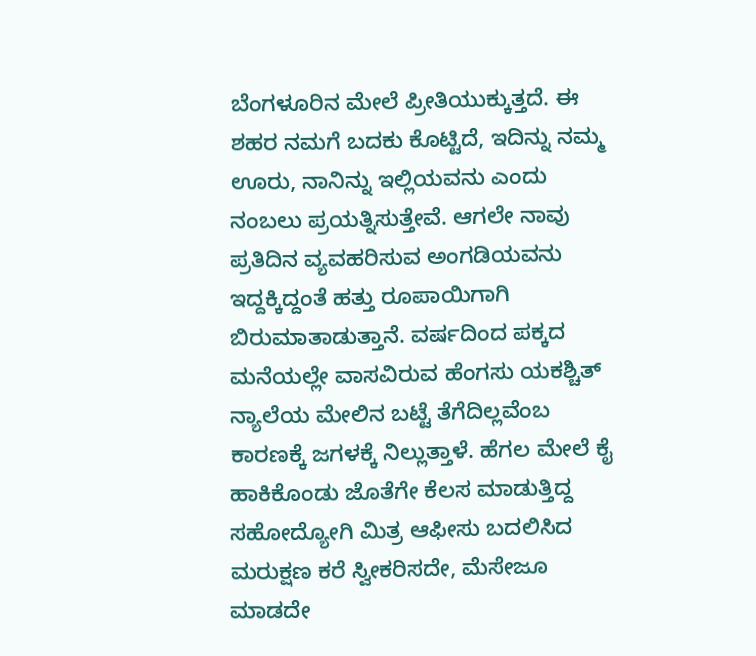ಬೆಂಗಳೂರಿನ ಮೇಲೆ ಪ್ರೀತಿಯುಕ್ಕುತ್ತದೆ. ಈ ಶಹರ ನಮಗೆ ಬದಕು ಕೊಟ್ಟಿದೆ, ಇದಿನ್ನು ನಮ್ಮ ಊರು, ನಾನಿನ್ನು ಇಲ್ಲಿಯವನು ಎಂದು ನಂಬಲು ಪ್ರಯತ್ನಿಸುತ್ತೇವೆ. ಆಗಲೇ ನಾವು ಪ್ರತಿದಿನ ವ್ಯವಹರಿಸುವ ಅಂಗಡಿಯವನು ಇದ್ದಕ್ಕಿದ್ದಂತೆ ಹತ್ತು ರೂಪಾಯಿಗಾಗಿ ಬಿರುಮಾತಾಡುತ್ತಾನೆ. ವರ್ಷದಿಂದ ಪಕ್ಕದ ಮನೆಯಲ್ಲೇ ವಾಸವಿರುವ ಹೆಂಗಸು ಯಕಶ್ಚಿತ್ ನ್ಯಾಲೆಯ ಮೇಲಿನ ಬಟ್ಟೆ ತೆಗೆದಿಲ್ಲವೆಂಬ ಕಾರಣಕ್ಕೆ ಜಗಳಕ್ಕೆ ನಿಲ್ಲುತ್ತಾಳೆ. ಹೆಗಲ ಮೇಲೆ ಕೈ ಹಾಕಿಕೊಂಡು ಜೊತೆಗೇ ಕೆಲಸ ಮಾಡುತ್ತಿದ್ದ ಸಹೋದ್ಯೋಗಿ ಮಿತ್ರ ಆಫೀಸು ಬದಲಿಸಿದ ಮರುಕ್ಷಣ ಕರೆ ಸ್ವೀಕರಿಸದೇ, ಮೆಸೇಜೂ ಮಾಡದೇ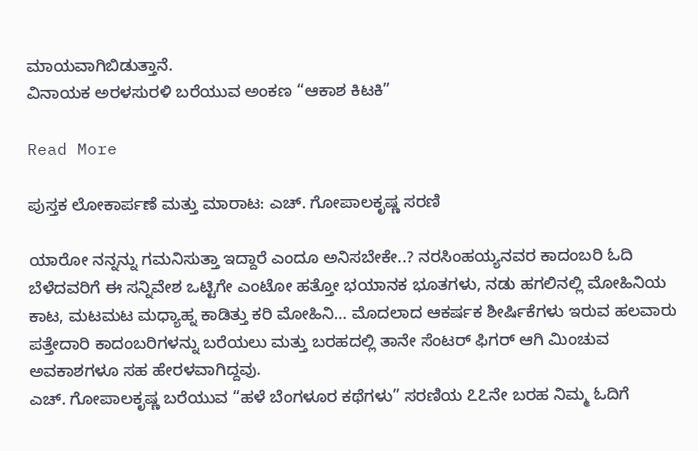ಮಾಯವಾಗಿಬಿಡುತ್ತಾನೆ.
ವಿನಾಯಕ ಅರಳಸುರಳಿ ಬರೆಯುವ ಅಂಕಣ “ಆಕಾಶ ಕಿಟಕಿ”

Read More

ಪುಸ್ತಕ ಲೋಕಾರ್ಪಣೆ ಮತ್ತು ಮಾರಾಟ: ಎಚ್. ಗೋಪಾಲಕೃಷ್ಣ ಸರಣಿ

ಯಾರೋ ನನ್ನನ್ನು ಗಮನಿಸುತ್ತಾ ಇದ್ದಾರೆ ಎಂದೂ ಅನಿಸಬೇಕೇ..? ನರಸಿಂಹಯ್ಯನವರ ಕಾದಂಬರಿ ಓದಿ ಬೆಳೆದವರಿಗೆ ಈ ಸನ್ನಿವೇಶ ಒಟ್ಟಿಗೇ ಎಂಟೋ ಹತ್ತೋ ಭಯಾನಕ ಭೂತಗಳು, ನಡು ಹಗಲಿನಲ್ಲಿ ಮೋಹಿನಿಯ ಕಾಟ, ಮಟಮಟ ಮಧ್ಯಾಹ್ನ ಕಾಡಿತ್ತು ಕರಿ ಮೋಹಿನಿ… ಮೊದಲಾದ ಆಕರ್ಷಕ ಶೀರ್ಷಿಕೆಗಳು ಇರುವ ಹಲವಾರು ಪತ್ತೇದಾರಿ ಕಾದಂಬರಿಗಳನ್ನು ಬರೆಯಲು ಮತ್ತು ಬರಹದಲ್ಲಿ ತಾನೇ ಸೆಂಟರ್ ಫಿಗರ್ ಆಗಿ ಮಿಂಚುವ ಅವಕಾಶಗಳೂ ಸಹ ಹೇರಳವಾಗಿದ್ದವು.
ಎಚ್. ಗೋಪಾಲಕೃಷ್ಣ ಬರೆಯುವ “ಹಳೆ ಬೆಂಗಳೂರ ಕಥೆಗಳು” ಸರಣಿಯ ೭೭ನೇ ಬರಹ ನಿಮ್ಮ ಓದಿಗೆ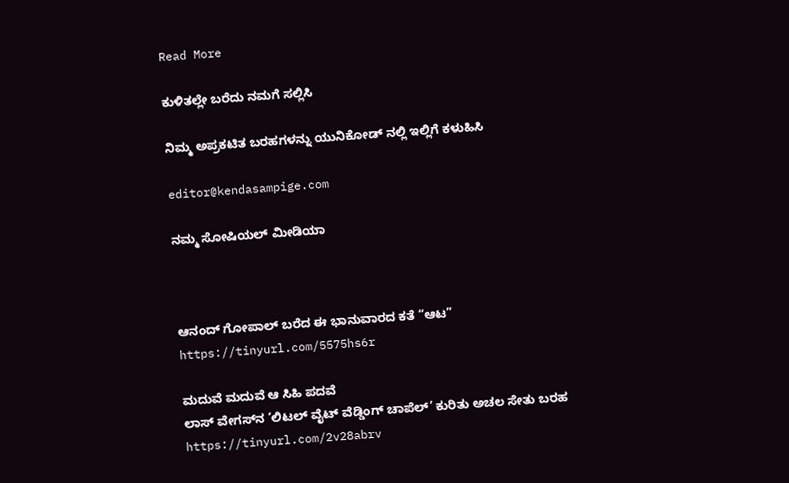Read More

ಕುಳಿತಲ್ಲೇ ಬರೆದು ನಮಗೆ ಸಲ್ಲಿಸಿ

ನಿಮ್ಮ ಅಪ್ರಕಟಿತ ಬರಹಗಳನ್ನು ಯುನಿಕೋಡ್ ನಲ್ಲಿ ಇಲ್ಲಿಗೆ ಕಳುಹಿಸಿ

editor@kendasampige.com

ನಮ್ಮ ಸೋಷಿಯಲ್‌ ಮೀಡಿಯಾ



ಆನಂದ್‌ ಗೋಪಾಲ್‌ ಬರೆದ ಈ ಭಾನುವಾರದ ಕತೆ “ಆಟ”
https://tinyurl.com/5575hs6r

ಮದುವೆ ಮದುವೆ ಆ ಸಿಹಿ ಪದವೆ
ಲಾಸ್‌ ವೇಗಸ್‌ನ ‘ಲಿಟಲ್ ವೈಟ್ ವೆಡ್ಡಿಂಗ್ ಚಾಪೆಲ್’ ಕುರಿತು ಅಚಲ ಸೇತು ಬರಹ
https://tinyurl.com/2v28abrv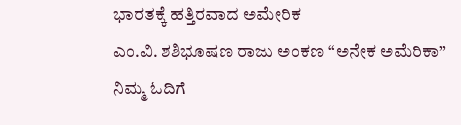ಭಾರತಕ್ಕೆ ಹತ್ತಿರವಾದ ಅಮೇರಿಕ
ಎಂ.ವಿ. ಶಶಿಭೂಷಣ ರಾಜು ಅಂಕಣ “ಅನೇಕ ಅಮೆರಿಕಾ” ನಿಮ್ಮ ಓದಿಗೆ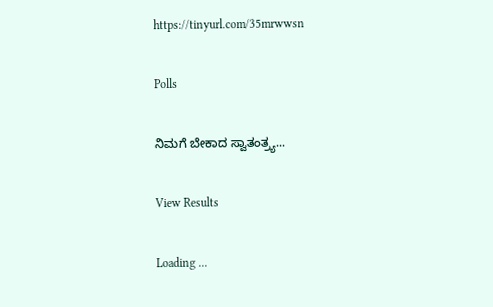https://tinyurl.com/35mrwwsn

Polls

ನಿಮಗೆ ಬೇಕಾದ ಸ್ವಾತಂತ್ರ್ಯ...

View Results

Loading ...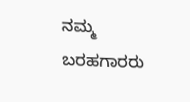ನಮ್ಮ ಬರಹಗಾರರು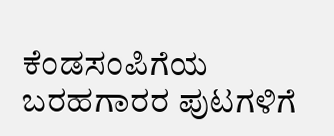ಕೆಂಡಸಂಪಿಗೆಯ ಬರಹಗಾರರ ಪುಟಗಳಿಗೆ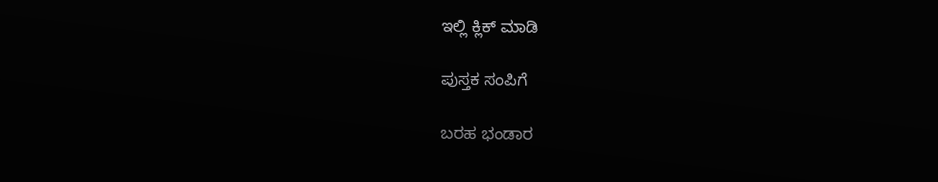ಇಲ್ಲಿ ಕ್ಲಿಕ್ ಮಾಡಿ

ಪುಸ್ತಕ ಸಂಪಿಗೆ

ಬರಹ ಭಂಡಾರ